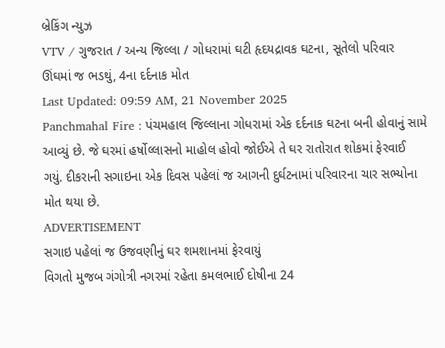બ્રેકિંગ ન્યુઝ
VTV / ગુજરાત / અન્ય જિલ્લા / ગોધરામાં ઘટી હૃદયદ્રાવક ઘટના, સૂતેલો પરિવાર ઊંઘમાં જ ભડથું, 4ના દર્દનાક મોત
Last Updated: 09:59 AM, 21 November 2025
Panchmahal Fire : પંચમહાલ જિલ્લાના ગોધરામાં એક દર્દનાક ઘટના બની હોવાનું સામે આવ્યું છે. જે ઘરમાં હર્ષોલ્લાસનો માહોલ હોવો જોઈએ તે ઘર રાતોરાત શોકમાં ફેરવાઈ ગયું. દીકરાની સગાઇના એક દિવસ પહેલાં જ આગની દુર્ઘટનામાં પરિવારના ચાર સભ્યોના મોત થયા છે.
ADVERTISEMENT
સગાઇ પહેલાં જ ઉજવણીનું ઘર શમશાનમાં ફેરવાયું
વિગતો મુજબ ગંગોત્રી નગરમાં રહેતા કમલભાઈ દોષીના 24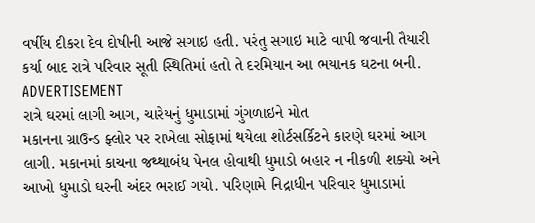વર્ષીય દીકરા દેવ દોષીની આજે સગાઇ હતી. પરંતુ સગાઇ માટે વાપી જવાની તૈયારી કર્યા બાદ રાત્રે પરિવાર સૂતી સ્થિતિમાં હતો તે દરમિયાન આ ભયાનક ઘટના બની.
ADVERTISEMENT
રાત્રે ઘરમાં લાગી આગ, ચારેયનું ધુમાડામાં ગુંગળાઇને મોત
મકાનના ગ્રાઉન્ડ ફ્લોર પર રાખેલા સોફામાં થયેલા શોર્ટસર્કિટને કારણે ઘરમાં આગ લાગી. મકાનમાં કાચના જથ્થાબંધ પેનલ હોવાથી ધુમાડો બહાર ન નીકળી શક્યો અને આખો ધુમાડો ઘરની અંદર ભરાઈ ગયો. પરિણામે નિદ્રાધીન પરિવાર ધુમાડામાં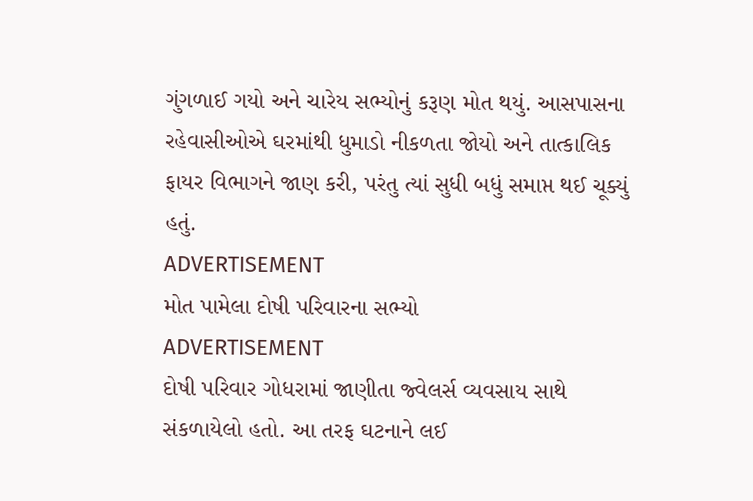ગુંગળાઈ ગયો અને ચારેય સભ્યોનું કરૂણ મોત થયું. આસપાસના રહેવાસીઓએ ઘરમાંથી ધુમાડો નીકળતા જોયો અને તાત્કાલિક ફાયર વિભાગને જાણ કરી, પરંતુ ત્યાં સુધી બધું સમાપ્ત થઈ ચૂક્યું હતું.
ADVERTISEMENT
મોત પામેલા દોષી પરિવારના સભ્યો
ADVERTISEMENT
દોષી પરિવાર ગોધરામાં જાણીતા જ્વેલર્સ વ્યવસાય સાથે સંકળાયેલો હતો. આ તરફ ઘટનાને લઈ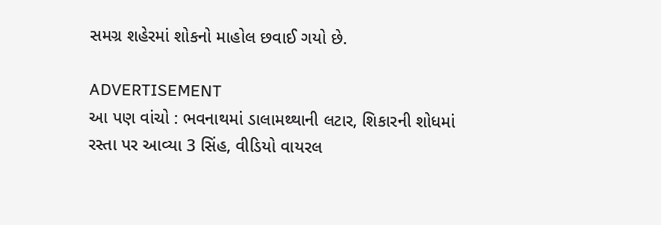સમગ્ર શહેરમાં શોકનો માહોલ છવાઈ ગયો છે.

ADVERTISEMENT
આ પણ વાંચો : ભવનાથમાં ડાલામથ્થાની લટાર, શિકારની શોધમાં રસ્તા પર આવ્યા 3 સિંહ, વીડિયો વાયરલ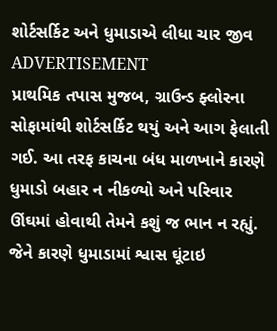શોર્ટસર્કિટ અને ધુમાડાએ લીધા ચાર જીવ
ADVERTISEMENT
પ્રાથમિક તપાસ મુજબ, ગ્રાઉન્ડ ફ્લોરના સોફામાંથી શોર્ટસર્કિટ થયું અને આગ ફેલાતી ગઈ. આ તરફ કાચના બંધ માળખાને કારણે ધુમાડો બહાર ન નીકળ્યો અને પરિવાર ઊંઘમાં હોવાથી તેમને કશું જ ભાન ન રહ્યું. જેને કારણે ધુમાડામાં શ્વાસ ઘૂંટાઇ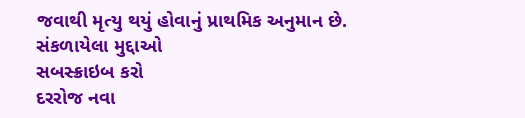જવાથી મૃત્યુ થયું હોવાનું પ્રાથમિક અનુમાન છે.
સંકળાયેલા મુદ્દાઓ
સબસ્ક્રાઇબ કરો
દરરોજ નવા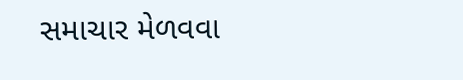સમાચાર મેળવવા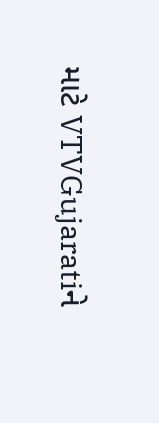માટે VTVGujaratiને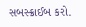સબસ્ક્રાઈબ કરો.